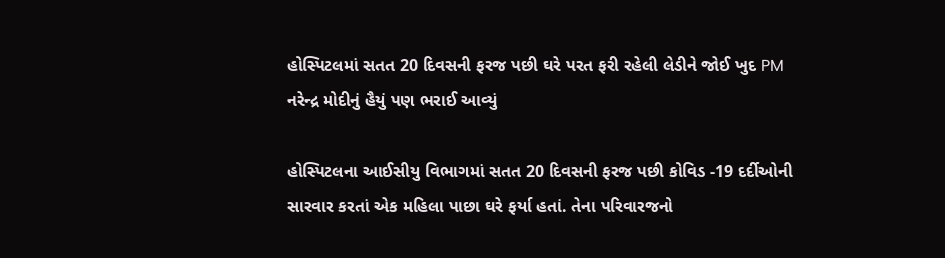હોસ્પિટલમાં સતત 20 દિવસની ફરજ પછી ઘરે પરત ફરી રહેલી લેડીને જોઈ ખુદ PM નરેન્દ્ર મોદીનું હૈયું પણ ભરાઈ આવ્યું

હોસ્પિટલના આઈસીયુ વિભાગમાં સતત 20 દિવસની ફરજ પછી કોવિડ -19 દર્દીઓની સારવાર કરતાં એક મહિલા પાછા ઘરે ફર્યા હતાં. તેના પરિવારજનો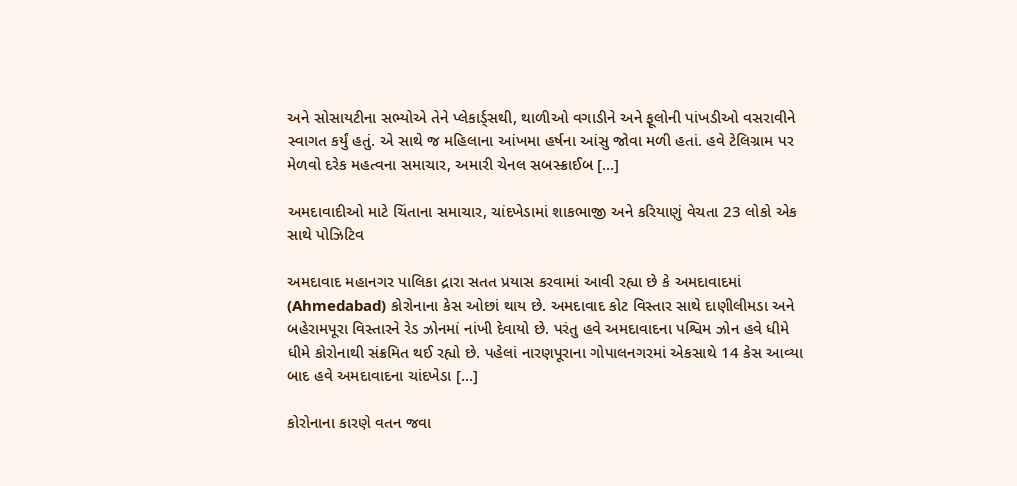અને સોસાયટીના સભ્યોએ તેને પ્લેકાર્ડ્સથી, થાળીઓ વગાડીને અને ફૂલોની પાંખડીઓ વસરાવીને સ્વાગત કર્યું હતું. એ સાથે જ મહિલાના આંખમા હર્ષના આંસુ જોવા મળી હતાં. હવે ટેલિગ્રામ પર મેળવો દરેક મહત્વના સમાચાર, અમારી ચેનલ સબસ્ક્રાઈબ […]

અમદાવાદીઓ માટે ચિંતાના સમાચાર, ચાંદખેડામાં શાકભાજી અને કરિયાણું વેચતા 23 લોકો એક સાથે પોઝિટિવ

અમદાવાદ મહાનગર પાલિકા દ્રારા સતત પ્રયાસ કરવામાં આવી રહ્યા છે કે અમદાવાદમાં (Ahmedabad) કોરોનાના કેસ ઓછાં થાય છે. અમદાવાદ કોટ વિસ્તાર સાથે દાણીલીમડા અને બહેરામપૂરા વિસ્તારને રેડ ઝોનમાં નાંખી દેવાયો છે. પરંતુ હવે અમદાવાદના પશ્વિમ ઝોન હવે ધીમે ધીમે કોરોનાથી સંક્રમિત થઈ રહ્યો છે. પહેલાં નારણપૂરાના ગોપાલનગરમાં એકસાથે 14 કેસ આવ્યા બાદ હવે અમદાવાદના ચાંદખેડા […]

કોરોનાના કારણે વતન જવા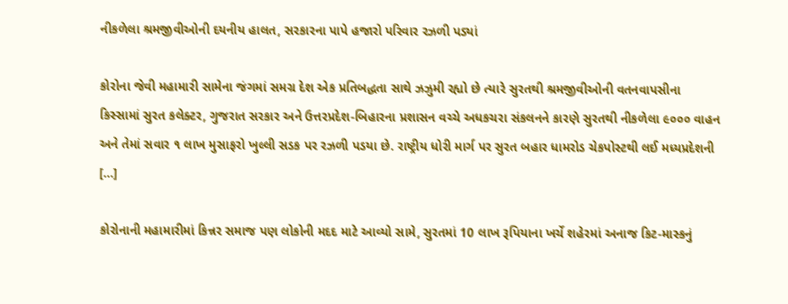નીકળેલા શ્રમજીવીઓની દયનીય હાલત, સરકારના પાપે હજારો પરિવાર રઝળી પડ્યાં

કોરોના જેવી મહામારી સામેના જંગમાં સમગ્ર દેશ એક પ્રતિબદ્ધતા સાથે ઝઝુમી રહ્યો છે ત્યારે સુરતથી શ્રમજીવીઓની વતનવાપસીના કિસ્સામાં સુરત કલેક્ટર, ગુજરાત સરકાર અને ઉત્તરપ્રદેશ-બિહારના પ્રશાસન વચ્ચે અધકચરા સંકલનને કારણે સુરતથી નીકળેલા ૯૦૦૦ વાહન અને તેમાં સવાર ૧ લાખ મુસાફરો ખુલ્લી સડક પર રઝળી પડયા છે. રાષ્ટ્રીય ધોરી માર્ગ પર સુરત બહાર ધામરોડ ચેકપોસ્ટથી લઈ મધ્યપ્રદેશની […]

કોરોનાની મહામારીમાં કિન્નર સમાજ પણ લોકોની મદદ માટે આવ્યો સામે, સુરતમાં 10 લાખ રૂપિયાના ખર્ચે શહેરમાં અનાજ કિટ-માસ્કનું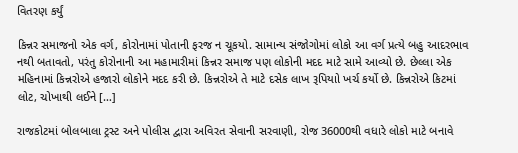વિતરણ કર્યું

કિન્નર સમાજનો એક વર્ગ, કોરોનામાં પોતાની ફરજ ન ચૂકયો. સામાન્ય સંજોગોમાં લોકો આ વર્ગ પ્રત્યે બહુ આદરભાવ નથી બતાવતો, પરંતુ કોરોનાની આ મહામારીમાં કિન્નર સમાજ પણ લોકોની મદદ માટે સામે આવ્યો છે. છેલ્લા એક મહિનામાં કિન્નરોએ હજારો લોકોને મદદ કરી છે. કિન્નરોએ તે માટે દસેક લાખ રૂપિયાો ખર્ચ કર્યો છે. કિન્નરોએ કિટમાં લોટ, ચોખાથી લઈને […]

રાજકોટમાં બોલબાલા ટ્રસ્ટ અને પોલીસ દ્વારા અવિરત સેવાની સરવાણી, રોજ 36000થી વધારે લોકો માટે બનાવે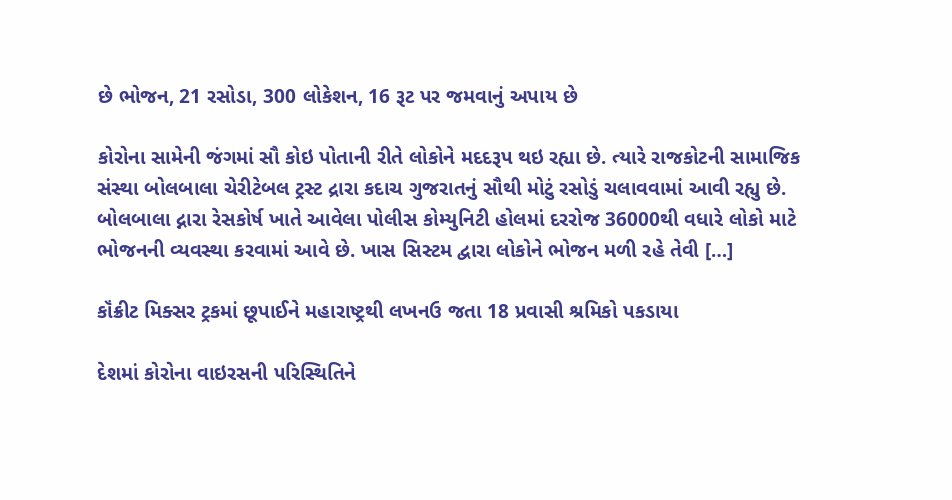છે ભોજન, 21 રસોડા, 300 લોકેશન, 16 રૂટ પર જમવાનું અપાય છે

કોરોના સામેની જંગમાં સૌ કોઇ પોતાની રીતે લોકોને મદદરૂપ થઇ રહ્યા છે. ત્યારે રાજકોટની સામાજિક સંસ્થા બોલબાલા ચેરીટેબલ ટ્રસ્ટ દ્રારા કદાચ ગુજરાતનું સૌથી મોટું રસોડું ચલાવવામાં આવી રહ્યુ છે. બોલબાલા દ્નારા રેસકોર્ષ ખાતે આવેલા પોલીસ કોમ્યુનિટી હોલમાં દરરોજ 36000થી વધારે લોકો માટે ભોજનની વ્યવસ્થા કરવામાં આવે છે. ખાસ સિસ્ટમ દ્વારા લોકોને ભોજન મળી રહે તેવી […]

કૉંક્રીટ મિક્સર ટ્રકમાં છૂપાઈને મહારાષ્ટ્રથી લખનઉ જતા 18 પ્રવાસી શ્રમિકો પકડાયા

દેશમાં કોરોના વાઇરસની પરિસ્થિતિને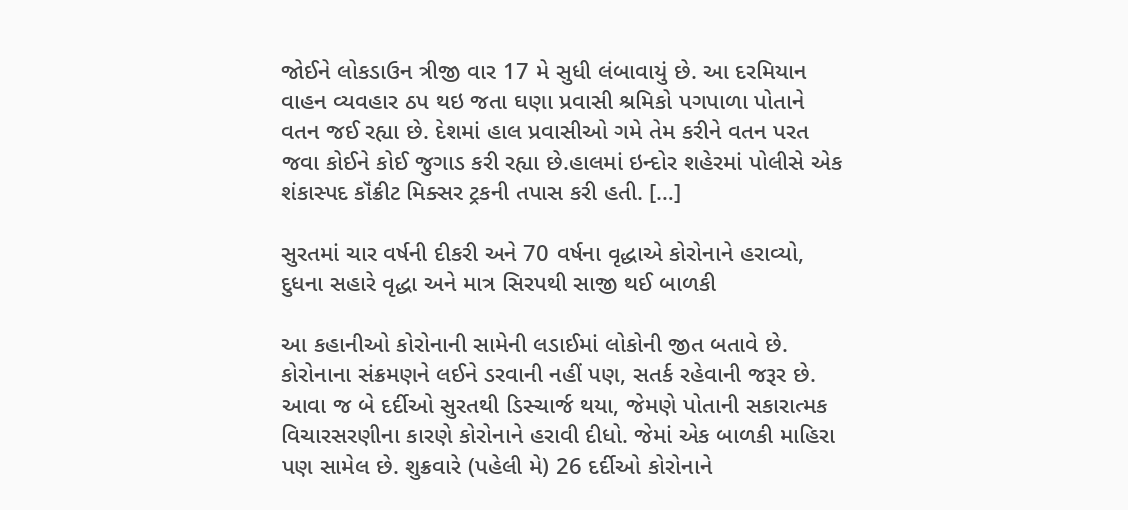જોઈને લોકડાઉન ત્રીજી વાર 17 મે સુધી લંબાવાયું છે. આ દરમિયાન વાહન વ્યવહાર ઠપ થઇ જતા ઘણા પ્રવાસી શ્રમિકો પગપાળા પોતાને વતન જઈ રહ્યા છે. દેશમાં હાલ પ્રવાસીઓ ગમે તેમ કરીને વતન પરત જવા કોઈને કોઈ જુગાડ કરી રહ્યા છે.હાલમાં ઇન્દોર શહેરમાં પોલીસે એક શંકાસ્પદ કૉંક્રીટ મિક્સર ટ્રકની તપાસ કરી હતી. […]

સુરતમાં ચાર વર્ષની દીકરી અને 70 વર્ષના વૃદ્ધાએ કોરોનાને હરાવ્યો, દુધના સહારે વૃદ્ધા અને માત્ર સિરપથી સાજી થઈ બાળકી

આ કહાનીઓ કોરોનાની સામેની લડાઈમાં લોકોની જીત બતાવે છે. કોરોનાના સંક્રમણને લઈને ડરવાની નહીં પણ, સતર્ક રહેવાની જરૂર છે. આવા જ બે દર્દીઓ સુરતથી ડિસ્ચાર્જ થયા, જેમણે પોતાની સકારાત્મક વિચારસરણીના કારણે કોરોનાને હરાવી દીધો. જેમાં એક બાળકી માહિરા પણ સામેલ છે. શુક્રવારે (પહેલી મે) 26 દર્દીઓ કોરોનાને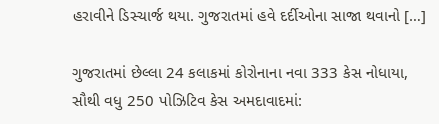હરાવીને ડિસ્ચાર્જ થયા. ગુજરાતમાં હવે દર્દીઓના સાજા થવાનો […]

ગુજરાતમાં છેલ્લા 24 કલાકમાં કોરોનાના નવા 333 કેસ નોધાયા, સૌથી વધુ 250 પોઝિટિવ કેસ અમદાવાદમાં: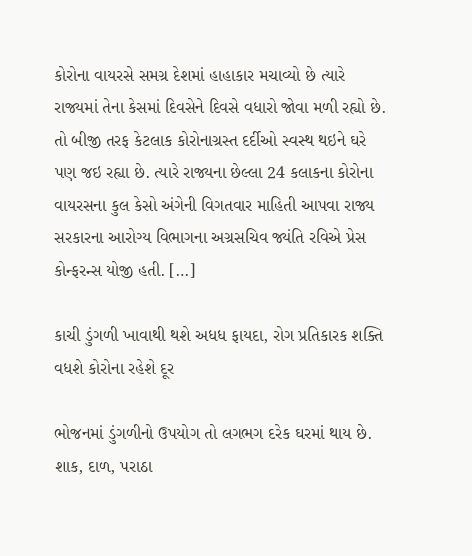કોરોના વાયરસે સમગ્ર દેશમાં હાહાકાર મચાવ્યો છે ત્યારે રાજ્યમાં તેના કેસમાં દિવસેને દિવસે વધારો જોવા મળી રહ્યો છે. તો બીજી તરફ કેટલાક કોરોનાગ્રસ્ત દર્દીઓ સ્વસ્થ થઇને ઘરે પણ જઇ રહ્યા છે. ત્યારે રાજ્યના છેલ્લા 24 કલાકના કોરોના વાયરસના કુલ કેસો અંગેની વિગતવાર માહિતી આપવા રાજ્ય સરકારના આરોગ્ય વિભાગના અગ્રસચિવ જ્યંતિ રવિએ પ્રેસ કોન્ફરન્સ યોજી હતી. […]

કાચી ડુંગળી ખાવાથી થશે અધધ ફાયદા, રોગ પ્રતિકારક શક્તિ વધશે કોરોના રહેશે દૂર

ભોજનમાં ડુંગળીનો ઉપયોગ તો લગભગ દરેક ઘરમાં થાય છે. શાક, દાળ, પરાઠા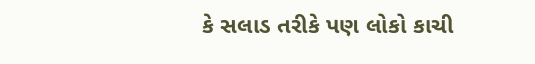કે સલાડ તરીકે પણ લોકો કાચી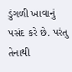ડુંગળી ખાવાનું પસંદ કરે છે. પરંતુ તેનાથી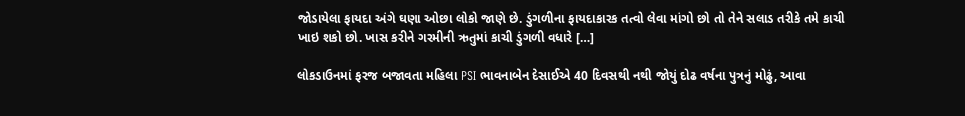જોડાયેલા ફાયદા અંગે ઘણા ઓછા લોકો જાણે છે. ડુંગળીના ફાયદાકારક તત્વો લેવા માંગો છો તો તેને સલાડ તરીકે તમે કાચી ખાઇ શકો છો. ખાસ કરીને ગરમીની ઋતુમાં કાચી ડુંગળી વધારે […]

લોકડાઉનમાં ફરજ બજાવતા મહિલા PSI ભાવનાબેન દેસાઈએ 40 દિવસથી નથી જોયું દોઢ વર્ષના પુત્રનું મોઢું, આવા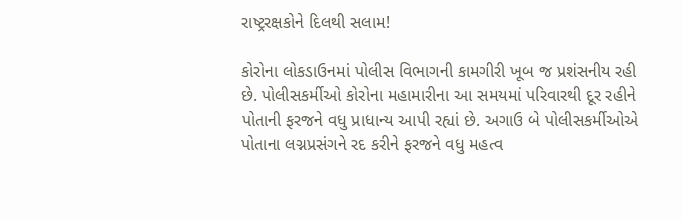રાષ્ટ્રરક્ષકોને દિલથી સલામ!

કોરોના લોકડાઉનમાં પોલીસ વિભાગની કામગીરી ખૂબ જ પ્રશંસનીય રહી છે. પોલીસકર્મીઓ કોરોના મહામારીના આ સમયમાં પરિવારથી દૂર રહીને પોતાની ફરજને વધુ પ્રાધાન્ય આપી રહ્યાં છે. અગાઉ બે પોલીસકર્મીઓએ પોતાના લગ્નપ્રસંગને રદ કરીને ફરજને વધુ મહત્વ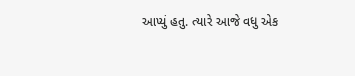આપ્યું હતુ. ત્યારે આજે વધુ એક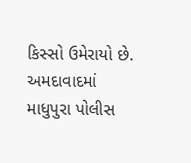કિસ્સો ઉમેરાયો છે. અમદાવાદમાં માધુપુરા પોલીસ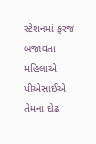સ્ટેશનમાં ફરજ બજાવતા મહિલાએ પીએસાઈએ તેમના દોઢ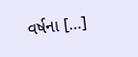વર્ષના […]